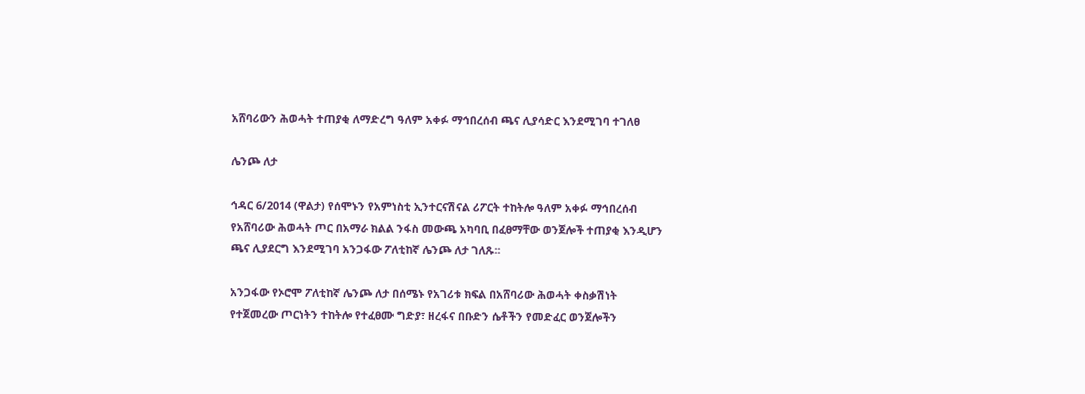አሸባሪውን ሕወሓት ተጠያቂ ለማድረግ ዓለም አቀፉ ማኅበረሰብ ጫና ሊያሳድር እንደሚገባ ተገለፀ

ሌንጮ ለታ

ኅዳር 6/2014 (ዋልታ) የሰሞኑን የአምነስቲ ኢንተርናሽናል ሪፖርት ተከትሎ ዓለም አቀፉ ማኅበረሰብ የአሸባሪው ሕወሓት ጦር በአማራ ክልል ንፋስ መውጫ አካባቢ በፈፀማቸው ወንጀሎች ተጠያቂ እንዲሆን ጫና ሊያደርግ እንደሚገባ አንጋፋው ፖለቲከኛ ሌንጮ ለታ ገለጹ፡፡

አንጋፋው የኦሮሞ ፖለቲከኛ ሌንጮ ለታ በሰሜኑ የአገሪቱ ክፍል በአሸባሪው ሕወሓት ቀስቃሽነት የተጀመረው ጦርነትን ተከትሎ የተፈፀሙ ግድያ፣ ዘረፋና በቡድን ሴቶችን የመድፈር ወንጀሎችን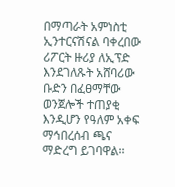በማጣራት አምነስቲ ኢንተርናሽናል ባቀረበው ሪፖርት ዙሪያ ለኢፕድ እንደገለጹት አሸባሪው ቡድን በፈፀማቸው ወንጀሎች ተጠያቂ እንዲሆን የዓለም አቀፍ ማኅበረሰብ ጫና ማድረግ ይገባዋል፡፡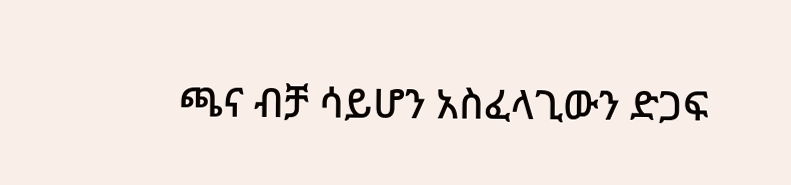ጫና ብቻ ሳይሆን አስፈላጊውን ድጋፍ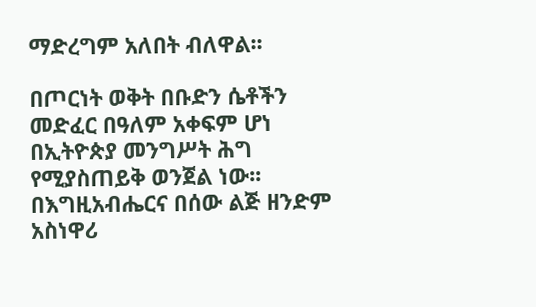ማድረግም አለበት ብለዋል፡፡

በጦርነት ወቅት በቡድን ሴቶችን መድፈር በዓለም አቀፍም ሆነ በኢትዮጵያ መንግሥት ሕግ የሚያስጠይቅ ወንጀል ነው፡፡ በእግዚአብሔርና በሰው ልጅ ዘንድም አስነዋሪ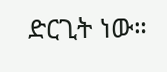ድርጊት ነው።